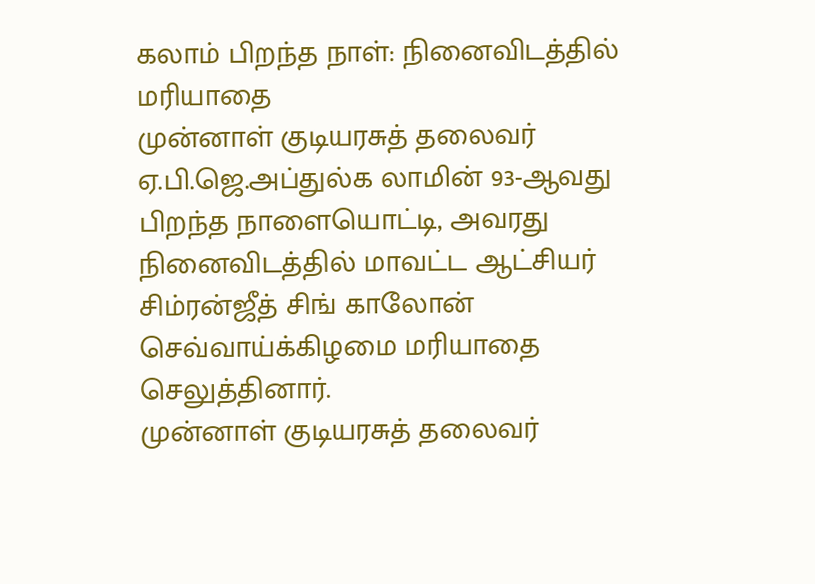கலாம் பிறந்த நாள்: நினைவிடத்தில் மரியாதை
முன்னாள் குடியரசுத் தலைவர் ஏ.பி.ஜெ.அப்துல்க லாமின் 93-ஆவது பிறந்த நாளையொட்டி, அவரது நினைவிடத்தில் மாவட்ட ஆட்சியர் சிம்ரன்ஜீத் சிங் காலோன் செவ்வாய்க்கிழமை மரியாதை செலுத்தினார்.
முன்னாள் குடியரசுத் தலைவர்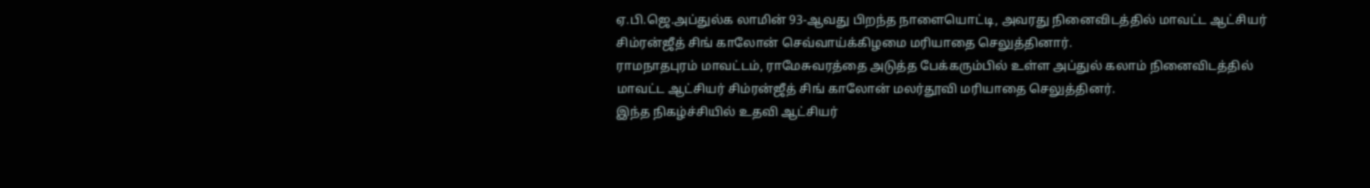ஏ.பி.ஜெ.அப்துல்க லாமின் 93-ஆவது பிறந்த நாளையொட்டி, அவரது நினைவிடத்தில் மாவட்ட ஆட்சியர் சிம்ரன்ஜீத் சிங் காலோன் செவ்வாய்க்கிழமை மரியாதை செலுத்தினார்.
ராமநாதபுரம் மாவட்டம், ராமேசுவரத்தை அடுத்த பேக்கரும்பில் உள்ள அப்துல் கலாம் நினைவிடத்தில் மாவட்ட ஆட்சியர் சிம்ரன்ஜீத் சிங் காலோன் மலர்தூவி மரியாதை செலுத்தினர்.
இந்த நிகழ்ச்சியில் உதவி ஆட்சியர்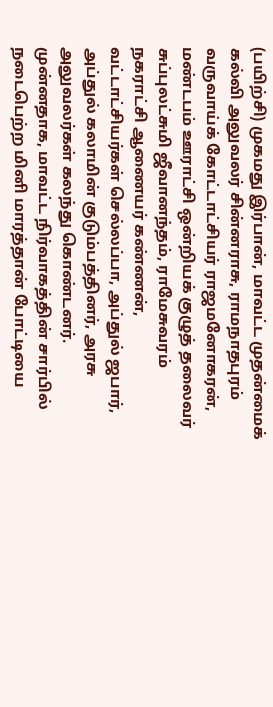(பயிற்சி) முகமது இர்பான், மாவட்ட முதன்மைக் கல்வி அலுவலர் சின்னராசு, ராமநாதபுரம் வருவாய்க் கோட்டாட்சியர் ராஜமனோகரன், மண்டபம் ஊராட்சி ஒன்றியக் குழுத் தலைவர் சுப்புலட்சுமி ஜீவானந்தம், ராமேசுவரம் நகராட்சி ஆணையர் கண்ணன், வட்டாட்சியர்கள் செல்லப்பா, அப்துல் ஜபார், அப்துல் கலாமின் குடும்பத்தினர், அரசு அலுவலர்கள் கலந்து கொண்டனர்.
முன்னதாக, மாவட்ட நிர்வாகத்தின் சார்பில் நடைபெற்ற மினி மாரத்தான் போட்டியை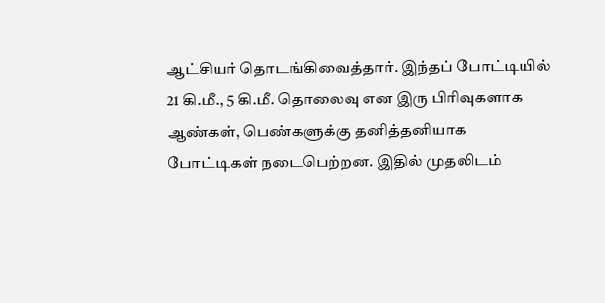ஆட்சியர் தொடங்கிவைத்தார். இந்தப் போட்டியில் 21 கி.மீ., 5 கி.மீ. தொலைவு என இரு பிரிவுகளாக ஆண்கள், பெண்களுக்கு தனித்தனியாக போட்டிகள் நடைபெற்றன. இதில் முதலிடம்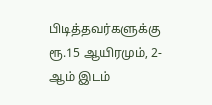பிடித்தவர்களுக்கு ரூ.15 ஆயிரமும், 2-ஆம் இடம்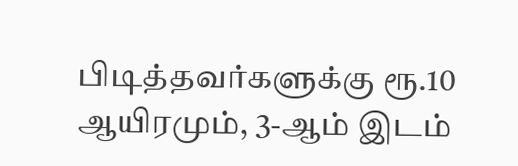பிடித்தவர்களுக்கு ரூ.10 ஆயிரமும், 3-ஆம் இடம்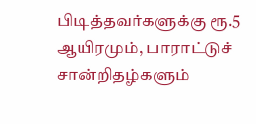பிடித்தவர்களுக்கு ரூ.5 ஆயிரமும், பாராட்டுச் சான்றிதழ்களும்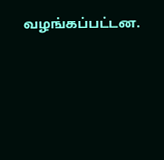வழங்கப்பட்டன.